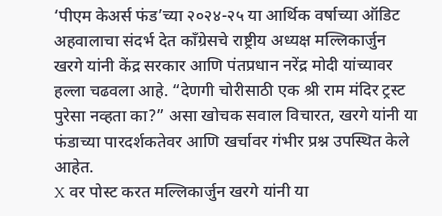‘पीएम केअर्स फंड’च्या २०२४-२५ या आर्थिक वर्षाच्या ऑडिट अहवालाचा संदर्भ देत काँग्रेसचे राष्ट्रीय अध्यक्ष मल्लिकार्जुन खरगे यांनी केंद्र सरकार आणि पंतप्रधान नरेंद्र मोदी यांच्यावर हल्ला चढवला आहे. “देणगी चोरीसाठी एक श्री राम मंदिर ट्रस्ट पुरेसा नव्हता का?” असा खोचक सवाल विचारत, खरगे यांनी या फंडाच्या पारदर्शकतेवर आणि खर्चावर गंभीर प्रश्न उपस्थित केले आहेत.
X वर पोस्ट करत मल्लिकार्जुन खरगे यांनी या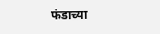फंडाच्या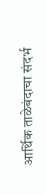आर्थिक ताळेबंदाचा संदर्भ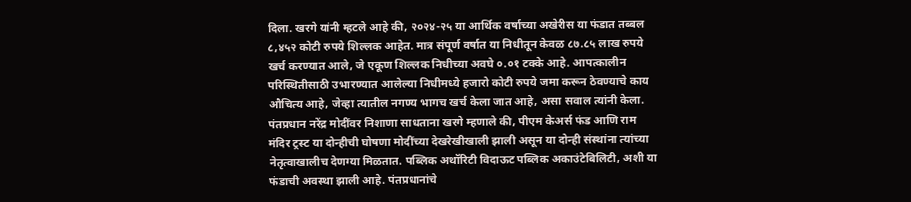दिला. खरगे यांनी म्हटले आहे की, २०२४-२५ या आर्थिक वर्षाच्या अखेरीस या फंडात तब्बल ८,४५२ कोटी रुपये शिल्लक आहेत. मात्र संपूर्ण वर्षात या निधीतून केवळ ८७.८५ लाख रुपये खर्च करण्यात आले, जे एकूण शिल्लक निधीच्या अवघे ०.०१ टक्के आहे. आपत्कालीन परिस्थितीसाठी उभारण्यात आलेल्या निधीमध्ये हजारो कोटी रुपये जमा करून ठेवण्याचे काय औचित्य आहे, जेव्हा त्यातील नगण्य भागच खर्च केला जात आहे, असा सवाल त्यांनी केला.
पंतप्रधान नरेंद्र मोदींवर निशाणा साधताना खरगे म्हणाले की, पीएम केअर्स फंड आणि राम मंदिर ट्रस्ट या दोन्हीची घोषणा मोदींच्या देखरेखीखाली झाली असून या दोन्ही संस्थांना त्यांच्या नेतृत्वाखालीच देणग्या मिळतात. पब्लिक अथॉरिटी विदाऊट पब्लिक अकाउंटेबिलिटी, अशी या फंडाची अवस्था झाली आहे. पंतप्रधानांचे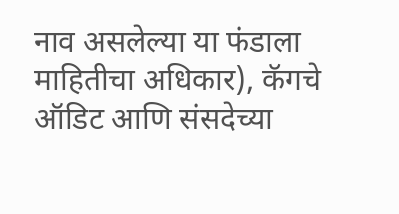नाव असलेल्या या फंडाला माहितीचा अधिकार), कॅगचे ऑडिट आणि संसदेच्या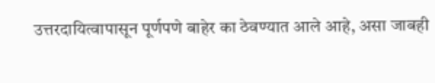उत्तरदायित्वापासून पूर्णपणे बाहेर का ठेवण्यात आले आहे, असा जाबही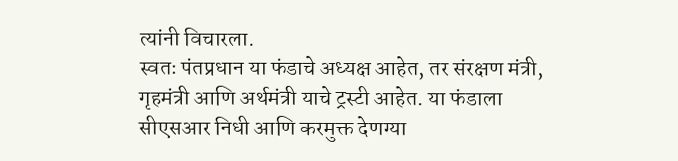त्यांनी विचारला.
स्वतः पंतप्रधान या फंडाचे अध्यक्ष आहेत, तर संरक्षण मंत्री, गृहमंत्री आणि अर्थमंत्री याचे ट्रस्टी आहेत. या फंडाला सीएसआर निधी आणि करमुक्त देणग्या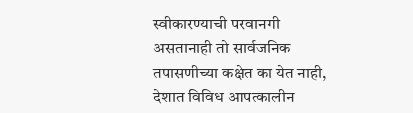स्वीकारण्याची परवानगी असतानाही तो सार्वजनिक तपासणीच्या कक्षेत का येत नाही, देशात विविध आपत्कालीन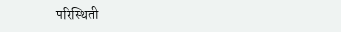परिस्थिती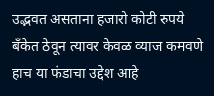उद्भवत असताना हजारो कोटी रुपये बँकेत ठेवून त्यावर केवळ व्याज कमवणे हाच या फंडाचा उद्देश आहे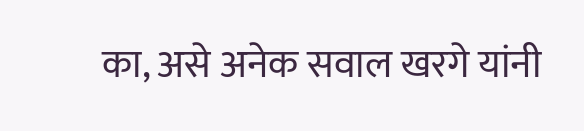का, असे अनेक सवाल खरगे यांनी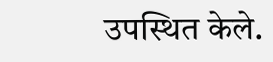उपस्थित केले.